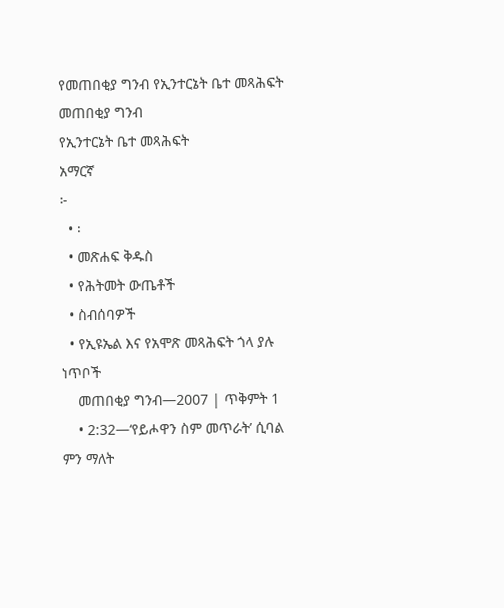የመጠበቂያ ግንብ የኢንተርኔት ቤተ መጻሕፍት
መጠበቂያ ግንብ
የኢንተርኔት ቤተ መጻሕፍት
አማርኛ
፦
  • ፡
  • መጽሐፍ ቅዱስ
  • የሕትመት ውጤቶች
  • ስብሰባዎች
  • የኢዩኤል እና የአሞጽ መጻሕፍት ጎላ ያሉ ነጥቦች
    መጠበቂያ ግንብ—2007 | ጥቅምት 1
    • 2:32—‘የይሖዋን ስም መጥራት’ ሲባል ምን ማለት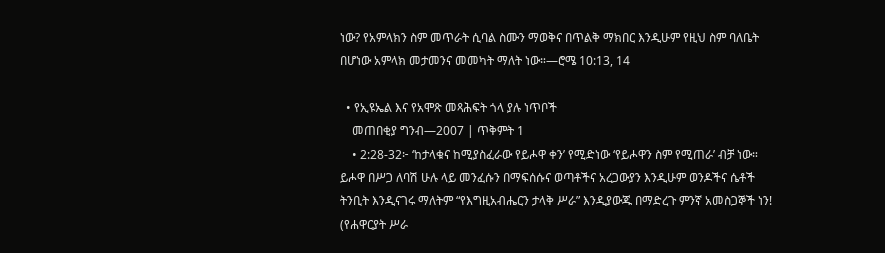ነው? የአምላክን ስም መጥራት ሲባል ስሙን ማወቅና በጥልቅ ማክበር እንዲሁም የዚህ ስም ባለቤት በሆነው አምላክ መታመንና መመካት ማለት ነው።—ሮሜ 10:13, 14

  • የኢዩኤል እና የአሞጽ መጻሕፍት ጎላ ያሉ ነጥቦች
    መጠበቂያ ግንብ—2007 | ጥቅምት 1
    • 2:28-32፦ ‘ከታላቁና ከሚያስፈራው የይሖዋ ቀን’ የሚድነው ‘የይሖዋን ስም የሚጠራ’ ብቻ ነው። ይሖዋ በሥጋ ለባሽ ሁሉ ላይ መንፈሱን በማፍሰሱና ወጣቶችና አረጋውያን እንዲሁም ወንዶችና ሴቶች ትንቢት እንዲናገሩ ማለትም “የእግዚአብሔርን ታላቅ ሥራ” እንዲያውጁ በማድረጉ ምንኛ አመስጋኞች ነን! (የሐዋርያት ሥራ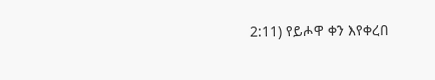2:11) የይሖዋ ቀን እየቀረበ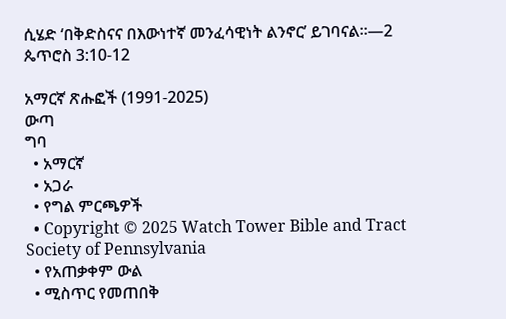ሲሄድ ‘በቅድስናና በእውነተኛ መንፈሳዊነት ልንኖር’ ይገባናል።—2 ጴጥሮስ 3:10-12

አማርኛ ጽሑፎች (1991-2025)
ውጣ
ግባ
  • አማርኛ
  • አጋራ
  • የግል ምርጫዎች
  • Copyright © 2025 Watch Tower Bible and Tract Society of Pennsylvania
  • የአጠቃቀም ውል
  • ሚስጥር የመጠበቅ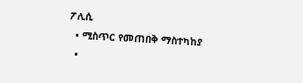ፖሊሲ
  • ሚስጥር የመጠበቅ ማስተካከያ
  •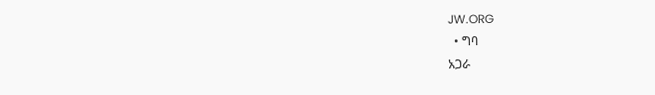JW.ORG
  • ግባ
አጋራ